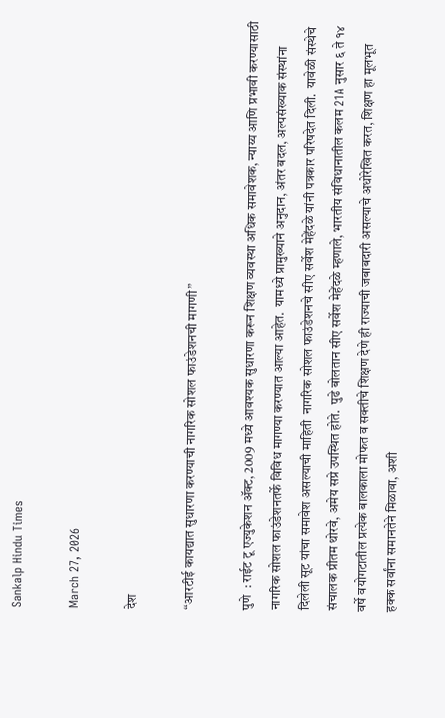Sankalp Hindu Times

March 27, 2026

देश

“आरटीई कायद्यात सुधारणा करण्याची नागरिक सोशल फाउंडेशनची मागणी”

पुणे  : राईट टू एज्युकेशन ॲक्ट, 2009 मध्ये आवश्यक सुधारणा करून शिक्षण व्यवस्था अधिक समावेशक, न्याय्य आणि प्रभावी करण्यासाठी नागरिक सोशल फाउंडेशनतर्फे विविध मागण्या करण्यात आल्या आहेत.  यामध्ये प्रामुख्याने अनुदान, अंतर बदल, अल्पसंख्याक संस्थांना दिलेली सूट यांचा समावेश असल्याची माहिती  नागरिक सोशल फाउंडेशनचे सीए सर्वेश मेहेंदळे यांनी पत्रकार परिषदेत दिली.  यावेळी संस्थेचे संचालक प्रीतम थोरवे, अमेय सप्रे उपस्थित होते.  पुढे बोलतान सीए सर्वेश मेहेंदळे म्हणाले, भारतीय संविधानातील कलम 21A नुसार ६ ते १४ वर्षे वयोगटातील प्रत्येक बालकाला मोफत व सक्तीचे शिक्षण देणे ही राज्याची जबाबदारी असल्याचे अधोरेखित करत, शिक्षण हा मूलभूत हक्क सर्वांना समानतेने मिळावा, अशी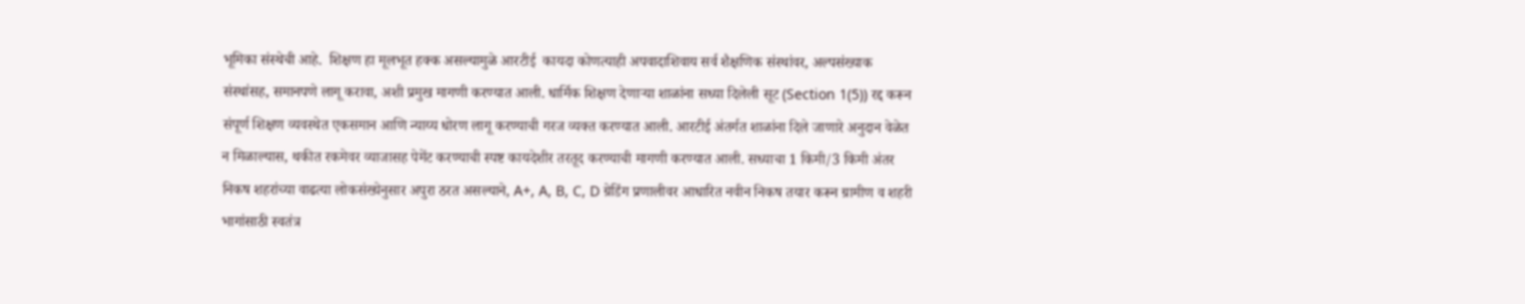भूमिका संस्थेची आहे.  शिक्षण हा मूलभूत हक्क असल्यामुळे आरटीई  कायदा कोणत्याही अपवादाशिवाय सर्व शैक्षणिक संस्थांवर, अल्पसंख्याक संस्थांसह, समानपणे लागू करावा, अशी प्रमुख मागणी करण्यात आली. धार्मिक शिक्षण देणाऱ्या शाळांना सध्या दिलेली सूट (Section 1(5)) रद्द करून संपूर्ण शिक्षण व्यवस्थेत एकसमान आणि न्याय्य धोरण लागू करण्याची गरज व्यक्त करण्यात आली. आरटीई अंतर्गत शाळांना दिले जाणारे अनुदान वेळेत न मिळाल्यास, थकीत रकमेवर व्याजासह पेमेंट करण्याची स्पष्ट कायदेशीर तरतूद करण्याची मागणी करण्यात आली. सध्याचा 1 किमी/3 किमी अंतर निकष शहरांच्या वाढत्या लोकसंख्येनुसार अपुरा ठरत असल्याने, A+, A, B, C, D ग्रेडिंग प्रणालीवर आधारित नवीन निकष तयार करून ग्रामीण व शहरी भागांसाठी स्वतंत्र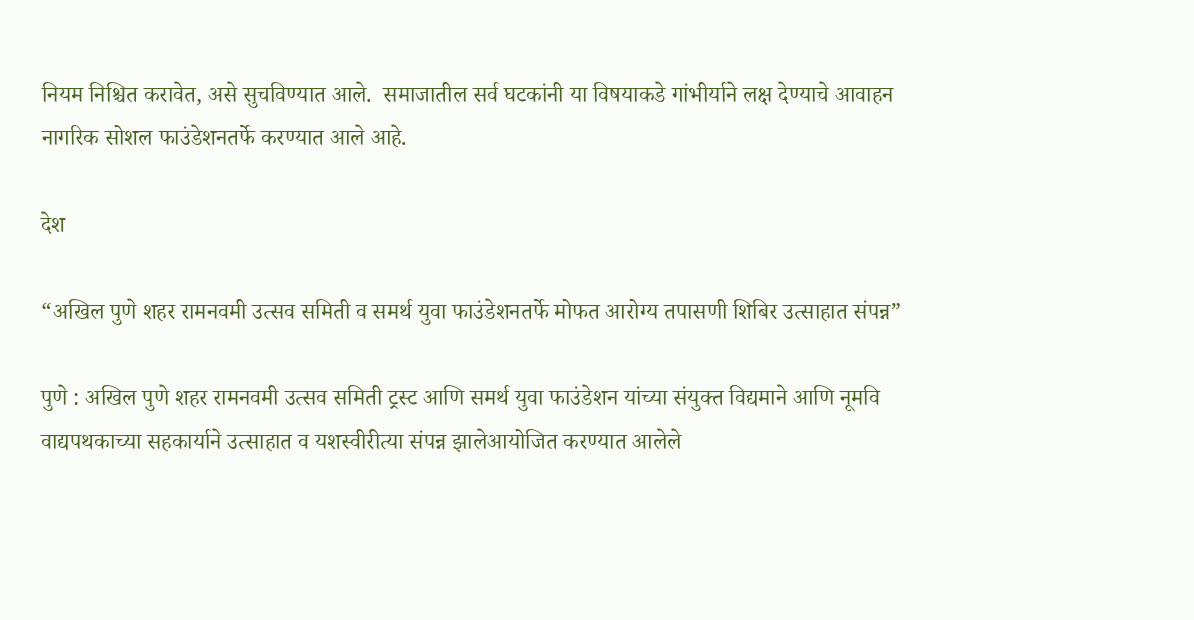नियम निश्चित करावेत, असे सुचविण्यात आले.  समाजातील सर्व घटकांनी या विषयाकडे गांभीर्याने लक्ष देण्याचे आवाहन नागरिक सोशल फाउंडेशनतर्फे करण्यात आले आहे.

देश

“अखिल पुणे शहर रामनवमी उत्सव समिती व समर्थ युवा फाउंडेशनतर्फे मोफत आरोग्य तपासणी शिबिर उत्साहात संपन्न”

पुणे : अखिल पुणे शहर रामनवमी उत्सव समिती ट्रस्ट आणि समर्थ युवा फाउंडेशन यांच्या संयुक्त विद्यमाने आणि नूमवि वाद्यपथकाच्या सहकार्याने उत्साहात व यशस्वीरीत्या संपन्न झालेआयोजित करण्यात आलेले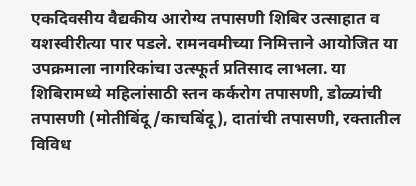एकदिवसीय वैद्यकीय आरोग्य तपासणी शिबिर उत्साहात व यशस्वीरीत्या पार पडले. रामनवमीच्या निमित्ताने आयोजित या उपक्रमाला नागरिकांचा उत्स्फूर्त प्रतिसाद लाभला. या शिबिरामध्ये महिलांसाठी स्तन कर्करोग तपासणी, डोळ्यांची तपासणी (मोतीबिंदू/काचबिंदू), दातांची तपासणी, रक्तातील विविध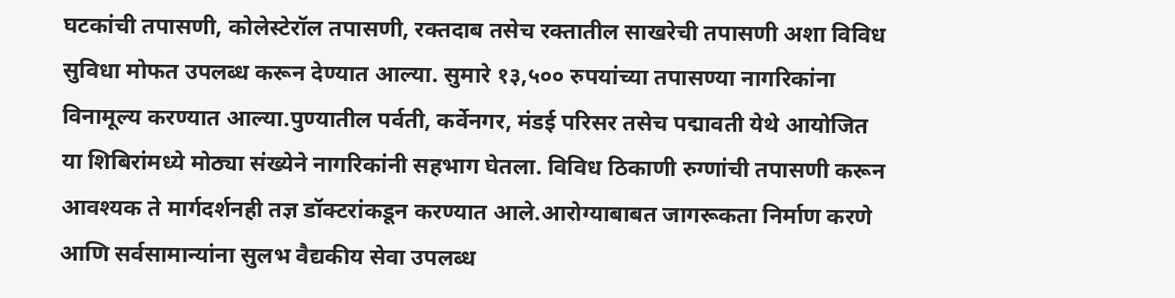घटकांची तपासणी, कोलेस्टेरॉल तपासणी, रक्तदाब तसेच रक्तातील साखरेची तपासणी अशा विविध सुविधा मोफत उपलब्ध करून देण्यात आल्या. सुमारे १३,५०० रुपयांच्या तपासण्या नागरिकांना विनामूल्य करण्यात आल्या.पुण्यातील पर्वती, कर्वेनगर, मंडई परिसर तसेच पद्मावती येथे आयोजित या शिबिरांमध्ये मोठ्या संख्येने नागरिकांनी सहभाग घेतला. विविध ठिकाणी रुग्णांची तपासणी करून आवश्यक ते मार्गदर्शनही तज्ञ डॉक्टरांकडून करण्यात आले.आरोग्याबाबत जागरूकता निर्माण करणे आणि सर्वसामान्यांना सुलभ वैद्यकीय सेवा उपलब्ध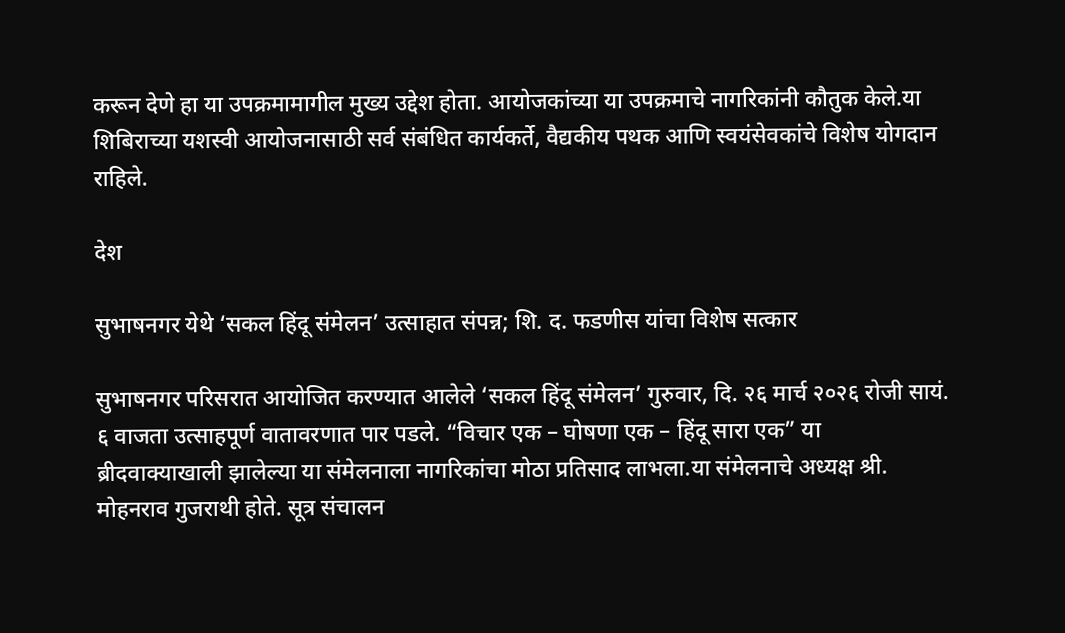करून देणे हा या उपक्रमामागील मुख्य उद्देश होता. आयोजकांच्या या उपक्रमाचे नागरिकांनी कौतुक केले.या शिबिराच्या यशस्वी आयोजनासाठी सर्व संबंधित कार्यकर्ते, वैद्यकीय पथक आणि स्वयंसेवकांचे विशेष योगदान राहिले.

देश

सुभाषनगर येथे ‘सकल हिंदू संमेलन’ उत्साहात संपन्न; शि. द. फडणीस यांचा विशेष सत्कार

सुभाषनगर परिसरात आयोजित करण्यात आलेले ‘सकल हिंदू संमेलन’ गुरुवार, दि. २६ मार्च २०२६ रोजी सायं. ६ वाजता उत्साहपूर्ण वातावरणात पार पडले. “विचार एक – घोषणा एक – हिंदू सारा एक” या ब्रीदवाक्याखाली झालेल्या या संमेलनाला नागरिकांचा मोठा प्रतिसाद लाभला.या संमेलनाचे अध्यक्ष श्री. मोहनराव गुजराथी होते. सूत्र संचालन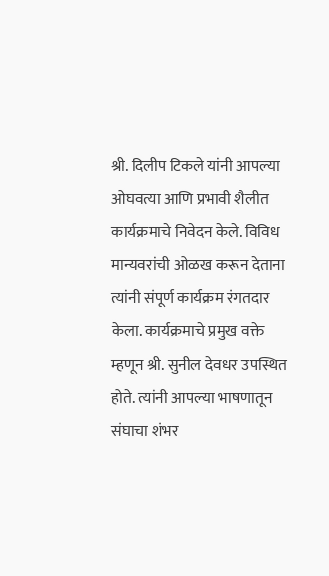श्री. दिलीप टिकले यांनी आपल्या ओघवत्या आणि प्रभावी शैलीत कार्यक्रमाचे निवेदन केले. विविध मान्यवरांची ओळख करून देताना त्यांनी संपूर्ण कार्यक्रम रंगतदार केला. कार्यक्रमाचे प्रमुख वक्ते म्हणून श्री. सुनील देवधर उपस्थित होते. त्यांनी आपल्या भाषणातून संघाचा शंभर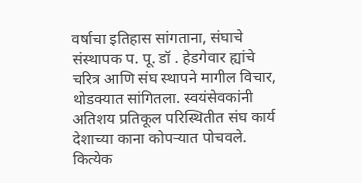वर्षाचा इतिहास सांगताना, संघाचे संस्थापक प. पू. डॉ . हेडगेवार ह्यांचे चरित्र आणि संघ स्थापने मागील विचार, थोडक्यात सांगितला. स्वयंसेवकांनी अतिशय प्रतिकूल परिस्थितीत संघ कार्य देशाच्या काना कोपऱ्यात पोचवले. कित्येक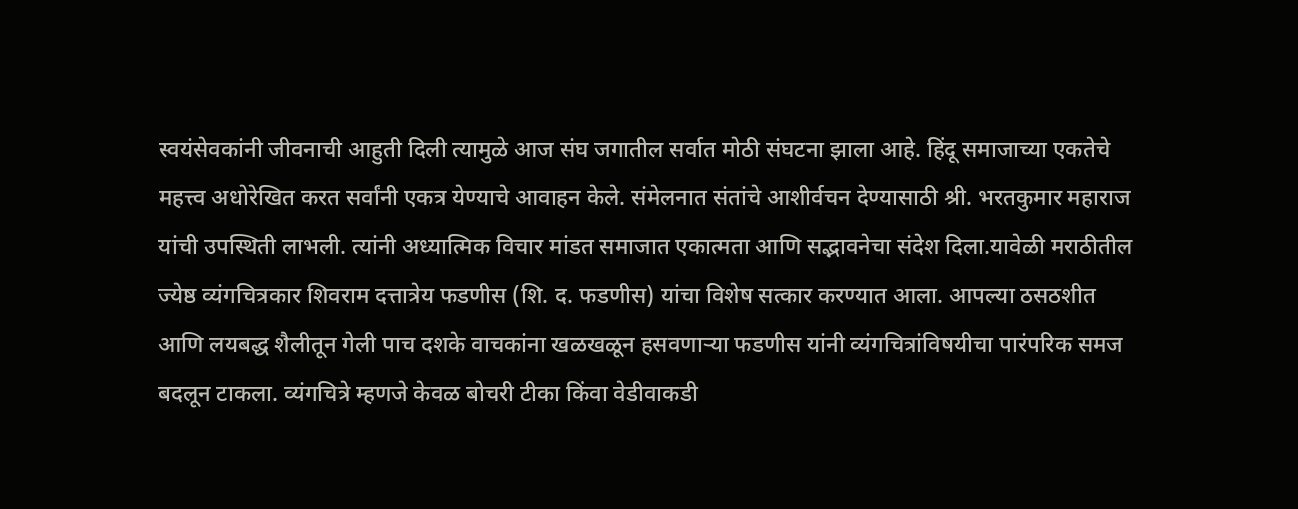स्वयंसेवकांनी जीवनाची आहुती दिली त्यामुळे आज संघ जगातील सर्वात मोठी संघटना झाला आहे. हिंदू समाजाच्या एकतेचे महत्त्व अधोरेखित करत सर्वांनी एकत्र येण्याचे आवाहन केले. संमेलनात संतांचे आशीर्वचन देण्यासाठी श्री. भरतकुमार महाराज यांची उपस्थिती लाभली. त्यांनी अध्यात्मिक विचार मांडत समाजात एकात्मता आणि सद्भावनेचा संदेश दिला.यावेळी मराठीतील ज्येष्ठ व्यंगचित्रकार शिवराम दत्तात्रेय फडणीस (शि. द. फडणीस) यांचा विशेष सत्कार करण्यात आला. आपल्या ठसठशीत आणि लयबद्ध शैलीतून गेली पाच दशके वाचकांना खळखळून हसवणाऱ्या फडणीस यांनी व्यंगचित्रांविषयीचा पारंपरिक समज बदलून टाकला. व्यंगचित्रे म्हणजे केवळ बोचरी टीका किंवा वेडीवाकडी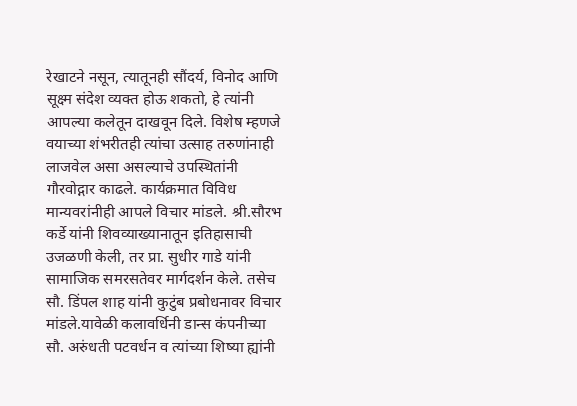रेखाटने नसून, त्यातूनही सौंदर्य, विनोद आणि सूक्ष्म संदेश व्यक्त होऊ शकतो, हे त्यांनी आपल्या कलेतून दाखवून दिले. विशेष म्हणजे वयाच्या शंभरीतही त्यांचा उत्साह तरुणांनाही लाजवेल असा असल्याचे उपस्थितांनी गौरवोद्गार काढले. कार्यक्रमात विविध मान्यवरांनीही आपले विचार मांडले. श्री.सौरभ कर्डे यांनी शिवव्याख्यानातून इतिहासाची उजळणी केली, तर प्रा. सुधीर गाडे यांनी सामाजिक समरसतेवर मार्गदर्शन केले. तसेच सौ. डिंपल शाह यांनी कुटुंब प्रबोधनावर विचार मांडले.यावेळी कलावर्धिनी डान्स कंपनीच्या सौ. अरुंधती पटवर्धन व त्यांच्या शिष्या ह्यांनी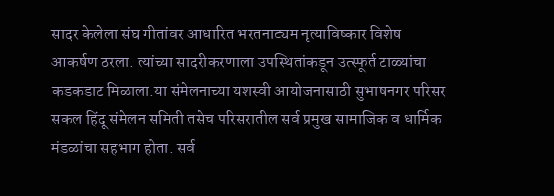सादर केलेला संघ गीतांवर आधारित भरतनाट्यम नृत्याविष्कार विशेष आकर्षण ठरला. त्यांच्या सादरीकरणाला उपस्थितांकडून उत्स्फूर्त टाळ्यांचा कडकडाट मिळाला.या संमेलनाच्या यशस्वी आयोजनासाठी सुभाषनगर परिसर सकल हिंदू संमेलन समिती तसेच परिसरातील सर्व प्रमुख सामाजिक व धार्मिक मंडळांचा सहभाग होता. सर्व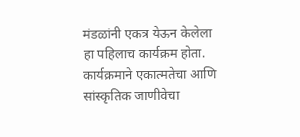मंडळांनी एकत्र येऊन केलेला हा पहिलाच कार्यक्रम होता. कार्यक्रमाने एकात्मतेचा आणि सांस्कृतिक जाणीवेचा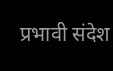प्रभावी संदेश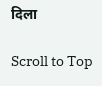दिला

Scroll to Top